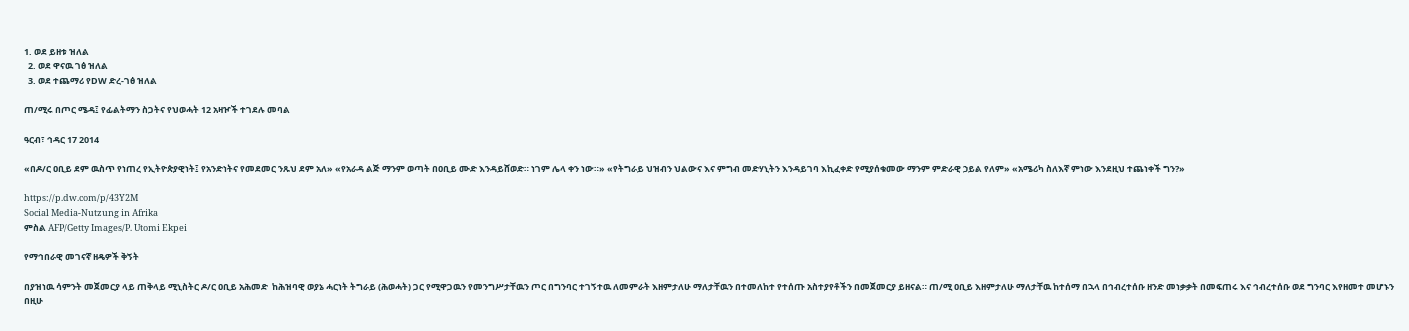1. ወደ ይዘቱ ዝለል
  2. ወደ ዋናዉ ገፅ ዝለል
  3. ወደ ተጨማሪ የDW ድረ-ገፅ ዝለል

ጠ/ሚሩ በጦር ሜዳ፤ የፊልትማን ስጋትና የህወሓት 12 አዛዦች ተገደሉ መባል

ዓርብ፣ ኅዳር 17 2014

«በዶ/ር ዐቢይ ደም ዉስጥ የነጠረ የኢትዮጵያዊነት፤ የአንድነትና የመደመር ንጹህ ደም አለ» «የአራዳ ልጅ ማንም ወጣት በዐቢይ ሙድ እንዳይሸወድ። ነገም ሌላ ቀን ነው።» «የትግራይ ህዝብን ህልውና እና ምግብ መድሃኒትን እንዳይገባ እኪፈቀድ የሚያሰቁመው ማንም ምድራዊ ኃይል የለም» «አሜሪካ ስለእኛ ምነው እንደዚህ ተጨነቀች ግን?»

https://p.dw.com/p/43Y2M
Social Media-Nutzung in Afrika
ምስል AFP/Getty Images/P. Utomi Ekpei

የማኅበራዊ መገናኛ ዘዴዎች ቅኝት

በያዝነዉ ሳምንት መጀመርያ ላይ ጠቅላይ ሚኒስትር ዶ/ር ዐቢይ አሕመድ  ከሕዝባዊ ወያኔ ሓርነት ትግራይ (ሕወሓት) ጋር የሚዋጋዉን የመንግሥታቸዉን ጦር በግንባር ተገኝተዉ ለመምራት እዘምታለሁ ማለታቸዉን በተመለከተ የተሰጡ አስተያየቶችን በመጀመርያ ይዘናል። ጠ/ሚ ዐቢይ እዘምታለሁ ማለታቸዉ ከተሰማ በኋላ በኅብረተሰቡ ዘንድ መነቃቃት በመፍጠሩ እና ኅብረተሰቡ ወደ ግንባር እየዘመተ መሆኑን በዚሁ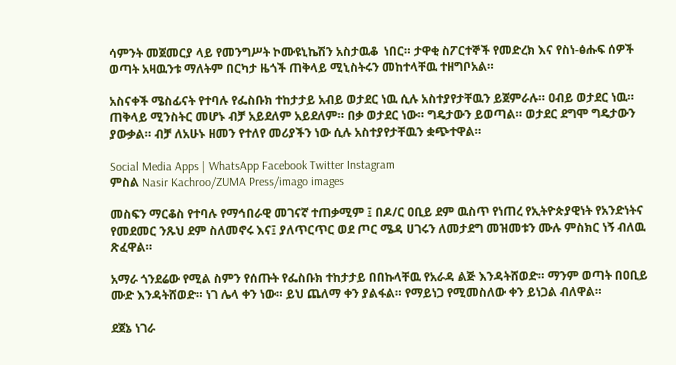ሳምንት መጀመርያ ላይ የመንግሥት ኮሙዩኒኬሽን አስታዉቆ  ነበር። ታዋቂ ስፖርተኞች የመድረክ እና የስነ-ፅሑፍ ሰዎች ወጣት አዛዉንቱ ማለትም በርካታ ዜጎች ጠቅላይ ሚኒስትሩን መከተላቸዉ ተዘግቦአል።

አስናቀች ሜስፊናት የተባሉ የፌስቡክ ተከታታይ አብይ ወታደር ነዉ ሲሉ አስተያየታቸዉን ይጀምራሉ። ዐብይ ወታደር ነዉ። ጠቅላይ ሚንስትር መሆኑ ብቻ አይደለም አይደለም። በቃ ወታደር ነው። ግዴታውን ይወጣል። ወታደር ደግሞ ግዴታውን ያውቃል። ብቻ ለአሁኑ ዘመን የተለየ መሪያችን ነው ሲሉ አስተያየታቸዉን ቋጭተዋል።

Social Media Apps | WhatsApp Facebook Twitter Instagram
ምስል Nasir Kachroo/ZUMA Press/imago images

መስፍን ማርቆስ የተባሉ የማኅበራዊ መገናኛ ተጠቃሚም ፤ በዶ/ር ዐቢይ ደም ዉስጥ የነጠረ የኢትዮጵያዊነት የአንድነትና የመደመር ንጹህ ደም ስለመኖሩ እና፤ ያለጥርጥር ወደ ጦር ሜዳ ሀገሩን ለመታደግ መዝመቱን ሙሉ ምስክር ነኝ ብለዉ ጽፈዋል።

አማራ ጎንደሬው የሚል ስምን የሰጡት የፌስቡክ ተከታታይ በበኩላቸዉ የአራዳ ልጅ እንዳትሸወድ። ማንም ወጣት በዐቢይ ሙድ እንዳትሸወድ። ነገ ሌላ ቀን ነው። ይህ ጨለማ ቀን ያልፋል። የማይነጋ የሚመስለው ቀን ይነጋል ብለዋል።

ደጀኔ ነገራ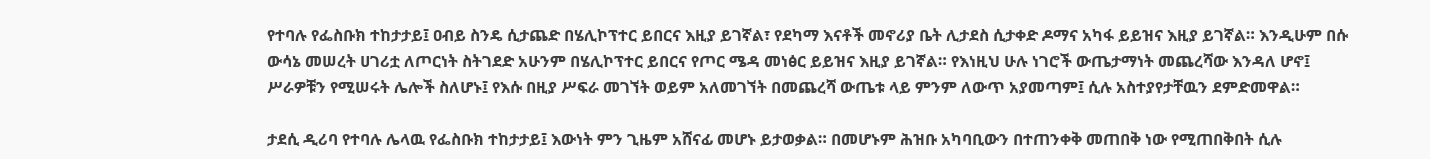የተባሉ የፌስቡክ ተከታታይ፤ ዐብይ ስንዴ ሲታጨድ በሄሊኮፕተር ይበርና እዚያ ይገኛል፣ የደካማ እናቶች መኖሪያ ቤት ሊታደስ ሲታቀድ ዶማና አካፋ ይይዝና እዚያ ይገኛል። እንዲሁም በሱ ውሳኔ መሠረት ሀገሪቷ ለጦርነት ስትገደድ አሁንም በሄሊኮፕተር ይበርና የጦር ሜዳ መነፅር ይይዝና እዚያ ይገኛል። የእነዚህ ሁሉ ነገሮች ውጤታማነት መጨረሻው እንዳለ ሆኖ፤ ሥራዎቹን የሚሠሩት ሌሎች ስለሆኑ፤ የእሱ በዚያ ሥፍራ መገኘት ወይም አለመገኘት በመጨረሻ ውጤቱ ላይ ምንም ለውጥ አያመጣም፤ ሲሉ አስተያየታቸዉን ደምድመዋል።

ታደሲ ዲሪባ የተባሉ ሌላዉ የፌስቡክ ተከታታይ፤ እውነት ምን ጊዜም አሸናፊ መሆኑ ይታወቃል። በመሆኑም ሕዝቡ አካባቢውን በተጠንቀቅ መጠበቅ ነው የሚጠበቅበት ሲሉ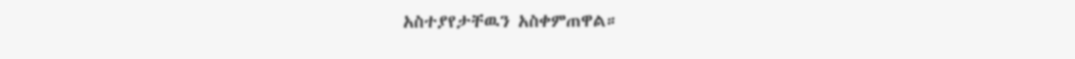አስተያየታቸዉን አስቀምጠዋል።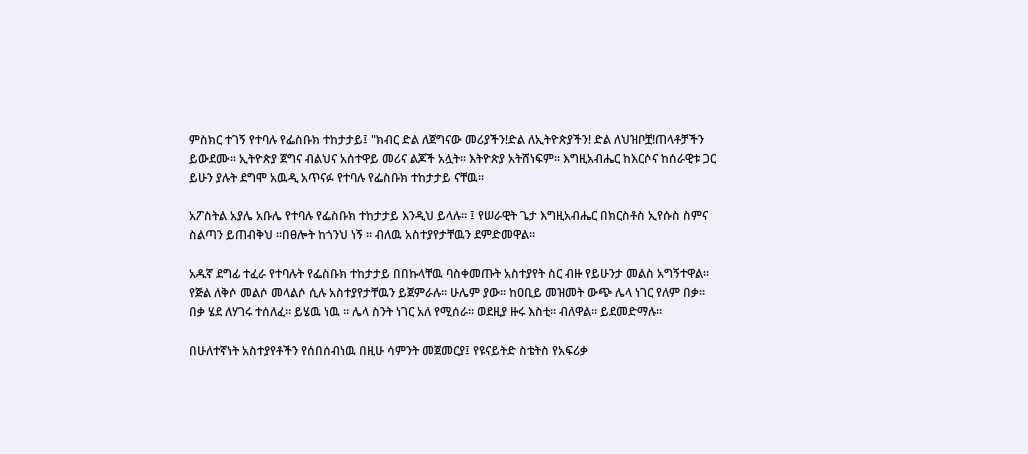ምስክር ተገኝ የተባሉ የፌስቡክ ተከታታይ፤ "ክብር ድል ለጀግናው መሪያችን!ድል ለኢትዮጵያችን! ድል ለህዝቦቿ!ጠላቶቻችን ይውደሙ። ኢትዮጵያ ጀግና ብልህና አሰተዋይ መሪና ልጆች አሏት። እትዮጵያ አትሸነፍም። እግዚአብሔር ከእርሶና ከሰራዊቱ ጋር ይሁን ያሉት ደግሞ አዉዲ አጥናፉ የተባሉ የፌስቡክ ተከታታይ ናቸዉ።

አፖስትል አያሌ አቡሌ የተባሉ የፌስቡክ ተከታታይ እንዲህ ይላሉ። ፤ የሠራዊት ጌታ እግዚአብሔር በክርስቶስ ኢየሱስ ስምና ስልጣን ይጠብቅህ ።በፀሎት ከጎንህ ነኝ ። ብለዉ አስተያየታቸዉን ደምድመዋል።

አዱኛ ደግፊ ተፈራ የተባሉት የፌስቡክ ተከታታይ በበኩላቸዉ ባስቀመጡት አስተያየት ስር ብዙ የይሁንታ መልስ አግኝተዋል። የጅል ለቅሶ መልሶ መላልሶ ሲሉ አስተያየታቸዉን ይጀምራሉ። ሁሌም ያው። ከዐቢይ መዝመት ውጭ ሌላ ነገር የለም በቃ። በቃ ሄደ ለሃገሩ ተሰለፈ። ይሄዉ ነዉ ። ሌላ ስንት ነገር አለ የሚሰራ። ወደዚያ ዙሩ እስቲ። ብለዋል። ይደመድማሉ።

በሁለተኛነት አስተያየቶችን የሰበሰብነዉ በዚሁ ሳምንት መጀመርያ፤ የዩናይትድ ስቴትስ የአፍሪቃ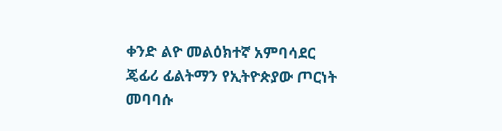ቀንድ ልዮ መልዕክተኛ አምባሳደር ጄፊሪ ፊልትማን የኢትዮጵያው ጦርነት መባባሱ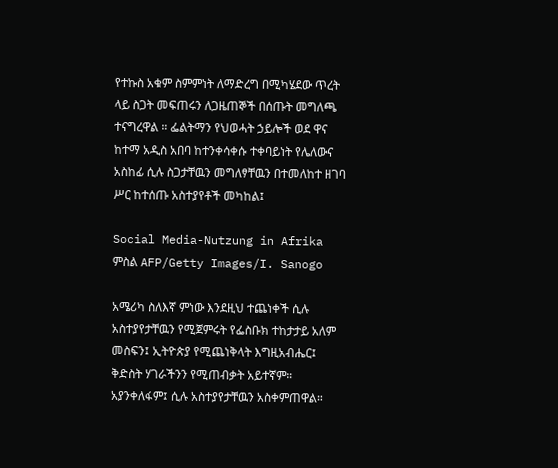የተኩስ አቁም ስምምነት ለማድረግ በሚካሄደው ጥረት ላይ ስጋት መፍጠሩን ለጋዜጠኞች በሰጡት መግለጫ ተናግረዋል ። ፌልትማን የህወሓት ኃይሎች ወደ ዋና ከተማ አዲስ አበባ ከተንቀሳቀሱ ተቀባይነት የሌለውና አስከፊ ሲሉ ስጋታቸዉን መግለፃቸዉን በተመለከተ ዘገባ ሥር ከተሰጡ አስተያየቶች መካከል፤

Social Media-Nutzung in Afrika
ምስል AFP/Getty Images/I. Sanogo

አሜሪካ ስለእኛ ምነው እንደዚህ ተጨነቀች ሲሉ አስተያየታቸዉን የሚጀምሩት የፌስቡክ ተከታታይ አለም መስፍን፤ ኢትዮጵያ የሚጨነቅላት እግዚአብሔር፤ ቅድስት ሃገራችንን የሚጠብቃት አይተኛም። አያንቀለፋም፤ ሲሉ አስተያየታቸዉን አስቀምጠዋል።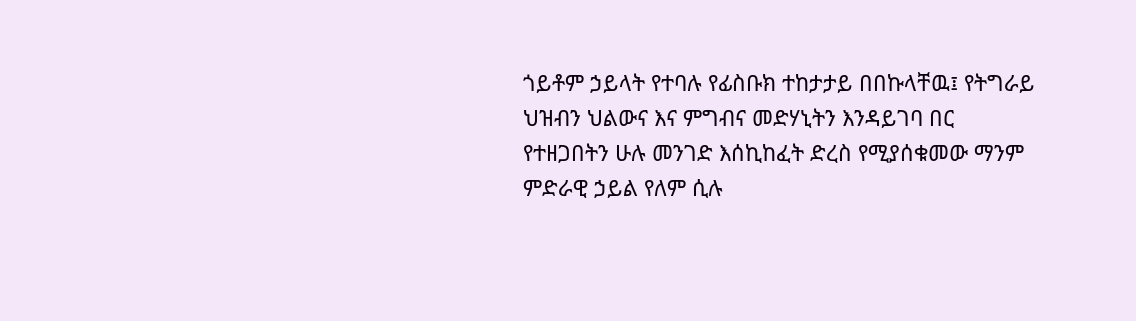ጎይቶም ኃይላት የተባሉ የፊስቡክ ተከታታይ በበኩላቸዉ፤ የትግራይ ህዝብን ህልውና እና ምግብና መድሃኒትን እንዳይገባ በር የተዘጋበትን ሁሉ መንገድ እሰኪከፈት ድረስ የሚያሰቁመው ማንም ምድራዊ ኃይል የለም ሲሉ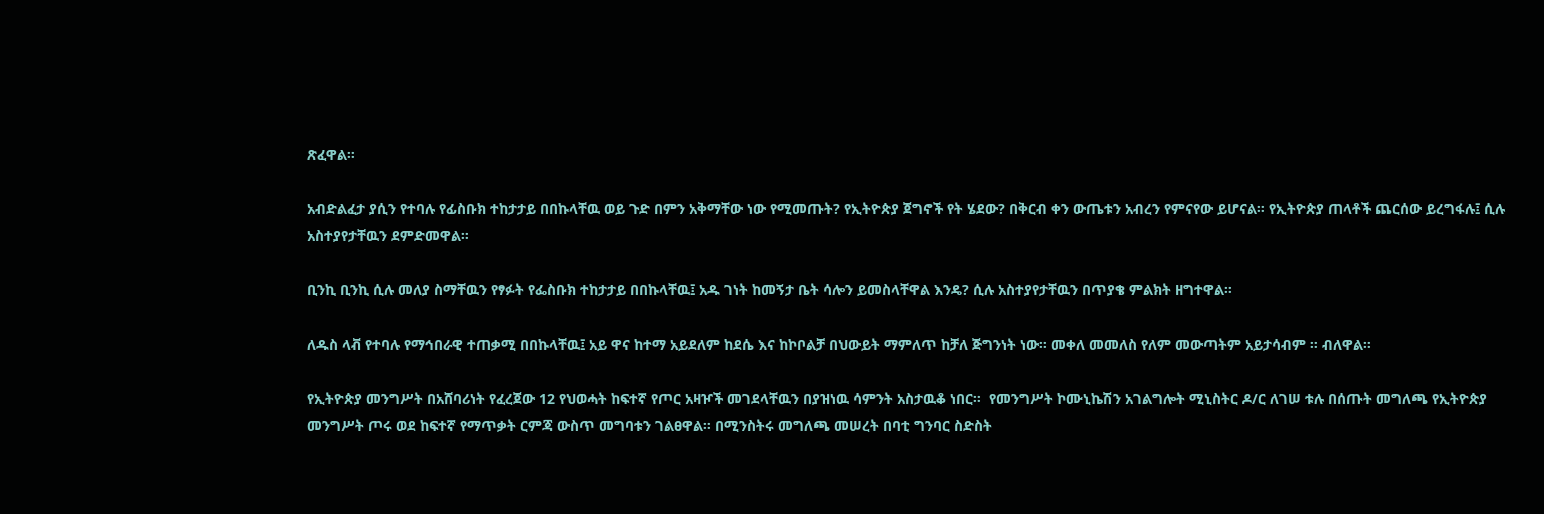ጽፈዋል።

አብድልፈታ ያሲን የተባሉ የፊስቡክ ተከታታይ በበኩላቸዉ ወይ ጉድ በምን አቅማቸው ነው የሚመጡት? የኢትዮጵያ ጀግኖች የት ሄደው? በቅርብ ቀን ውጤቱን አብረን የምናየው ይሆናል። የኢትዮጵያ ጠላቶች ጨርሰው ይረግፋሉ፤ ሲሉ አስተያየታቸዉን ደምድመዋል።

ቢንኪ ቢንኪ ሲሉ መለያ ስማቸዉን የፃፉት የፌስቡክ ተከታታይ በበኩላቸዉ፤ አዱ ገነት ከመኝታ ቤት ሳሎን ይመስላቸዋል እንዴ? ሲሉ አስተያየታቸዉን በጥያቄ ምልክት ዘግተዋል።

ለዱስ ላቭ የተባሉ የማኅበራዊ ተጠቃሚ በበኩላቸዉ፤ አይ ዋና ከተማ አይደለም ከደሴ እና ከኮቦልቻ በህውይት ማምለጥ ከቻለ ጅግንነት ነው። መቀለ መመለስ የለም መውጣትም አይታሳብም ። ብለዋል።

የኢትዮጵያ መንግሥት በአሸባሪነት የፈረጀው 12 የህወሓት ከፍተኛ የጦር አዛዦች መገደላቸዉን በያዝነዉ ሳምንት አስታዉቆ ነበር።  የመንግሥት ኮሙኒኬሽን አገልግሎት ሚኒስትር ዶ/ር ለገሠ ቱሉ በሰጡት መግለጫ የኢትዮጵያ መንግሥት ጦሩ ወደ ከፍተኛ የማጥቃት ርምጃ ውስጥ መግባቱን ገልፀዋል። በሚንስትሩ መግለጫ መሠረት በባቲ ግንባር ስድስት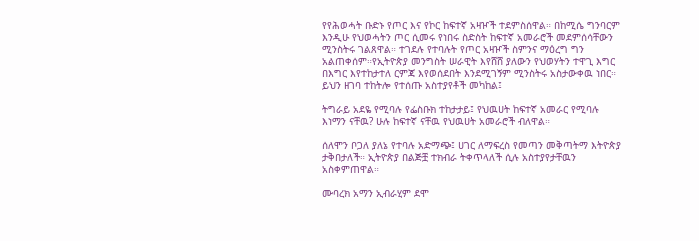የየሕወሓት ቡድኑ የጦር እና የኮር ከፍተኛ አዛዦች ተደምስሰዋል። በከሚሴ ግንባርም እንዲሁ የህወሓትን ጦር ሲመሩ የነበሩ ስድስት ከፍተኛ አመራሮች መደምሰሳቸውን ሚንስትሩ ገልጸዋል። ተገደሉ የተባሉት የጦር አዛዦች ስምንና ማዕረግ ግን አልጠቀሰም።የኢትዮጵያ መንግስት ሠራዊት እየሸሸ ያለውን የህወሃትን ተዋጊ እግር በእግር እየተከታተለ ርምጃ እየወሰደበት እንደሚገኝም ሚንስትሩ አስታውቀዉ ነበር። ይህን ዘገባ ተከትሎ የተሰጡ አስተያየቶች መካከል፤

ትግራይ አደዬ የሚባሉ የፌስቡክ ተከታታይ፤ የህዉሀት ከፍተኛ አመራር የሚባሉ እነማን ናቸዉ? ሁሉ ከፍተኛ ናቸዉ የህዉሀት አመራሮች ብለዋል።

ሰለሞን ቦጋለ ያለኔ የተባሉ አድማጭ፤ ሀገር ለማፍረስ የመጣን መቅጣትማ እትዮጵያ ታቅበታለች። ኢትዮጵያ በልጅቿ ተክብራ ትቀጥላለች ሲሉ አስተያየታቸዉን አስቀምጠዋል።

ሙባረክ አማን ኢብራሂም ደሞ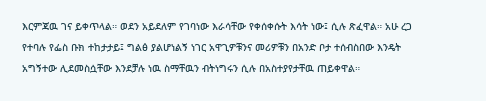እርምጃዉ ገና ይቀጥላል። ወደን አይደለም የገባነው እራሳቸው የቀሰቀሱት እሳት ነው፤ ሲሉ ጽፈዋል። አሁ ረጋ የተባሉ የፌስ ቡክ ተከታታይ፤ ግልፅ ያልሆነልኝ ነገር አዋጊዎቹንና መሪዎቹን በአንድ ቦታ ተሰብስበው እንዴት አግኝተው ሊደመስሷቸው እንደቻሉ ነዉ ስማቸዉን ብትነግሩን ሲሉ በአስተያየታቸዉ ጠይቀዋል።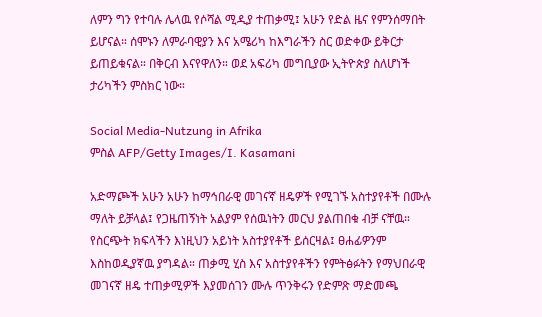ለምን ግን የተባሉ ሌላዉ የሶሻል ሚዲያ ተጠቃሚ፤ አሁን የድል ዜና የምንሰማበት ይሆናል። ሰሞኑን ለምራባዊያን እና አሜሪካ ከእግራችን ስር ወድቀው ይቅርታ ይጠይቁናል። በቅርብ እናየዋለን። ወደ አፍሪካ መግቢያው ኢትዮጵያ ስለሆነች ታሪካችን ምስክር ነው።

Social Media-Nutzung in Afrika
ምስል AFP/Getty Images/I. Kasamani

አድማጮች አሁን አሁን ከማኅበራዊ መገናኛ ዘዴዎች የሚገኙ አስተያየቶች በሙሉ ማለት ይቻላል፤ የጋዜጠኝነት አልያም የሰዉነትን መርህ ያልጠበቁ ብቻ ናቸዉ። የስርጭት ክፍላችን እነዚህን አይነት አስተያየቶች ይሰርዛል፤ ፀሐፊዎንም እስከወዲያኛዉ ያግዳል። ጠቃሚ ሂስ እና አስተያየቶችን የምትፅፉትን የማህበራዊ መገናኛ ዘዴ ተጠቃሚዎች እያመሰገን ሙሉ ጥንቅሩን የድምጽ ማድመጫ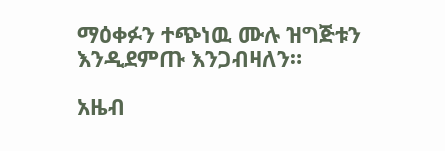ማዕቀፉን ተጭነዉ ሙሉ ዝግጅቱን እንዲደምጡ እንጋብዛለን።

አዜብ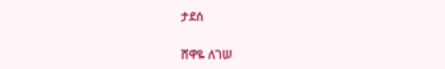ታደሰ

ሸዋዬ ለገሠ